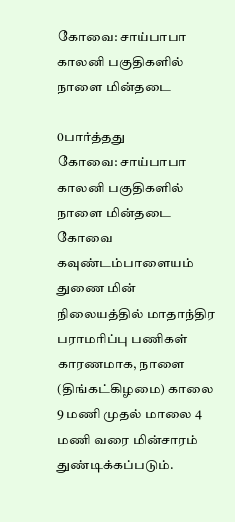கோவை: சாய்பாபா காலனி பகுதிகளில் நாளை மின்தடை

0பார்த்தது
கோவை: சாய்பாபா காலனி பகுதிகளில் நாளை மின்தடை
கோவை கவுண்டம்பாளையம் துணை மின் நிலையத்தில் மாதாந்திர பராமரிப்பு பணிகள் காரணமாக, நாளை (திங்கட்கிழமை) காலை 9 மணி முதல் மாலை 4 மணி வரை மின்சாரம் துண்டிக்கப்படும்.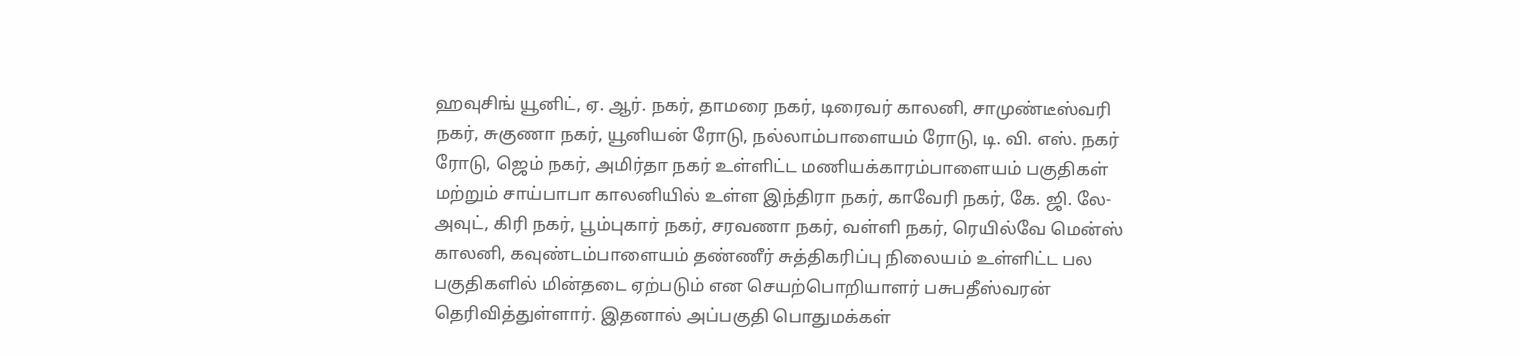ஹவுசிங் யூனிட், ஏ. ஆர். நகர், தாமரை நகர், டிரைவர் காலனி, சாமுண்டீஸ்வரி நகர், சுகுணா நகர், யூனியன் ரோடு, நல்லாம்பாளையம் ரோடு, டி. வி. எஸ். நகர் ரோடு, ஜெம் நகர், அமிர்தா நகர் உள்ளிட்ட மணியக்காரம்பாளையம் பகுதிகள் மற்றும் சாய்பாபா காலனியில் உள்ள இந்திரா நகர், காவேரி நகர், கே. ஜி. லே-அவுட், கிரி நகர், பூம்புகார் நகர், சரவணா நகர், வள்ளி நகர், ரெயில்வே மென்ஸ் காலனி, கவுண்டம்பாளையம் தண்ணீர் சுத்திகரிப்பு நிலையம் உள்ளிட்ட பல பகுதிகளில் மின்தடை ஏற்படும் என செயற்பொறியாளர் பசுபதீஸ்வரன் தெரிவித்துள்ளார். இதனால் அப்பகுதி பொதுமக்கள்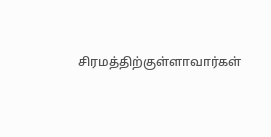சிரமத்திற்குள்ளாவார்கள்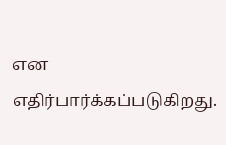என எதிர்பார்க்கப்படுகிறது.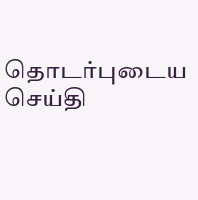தொடர்புடைய செய்தி